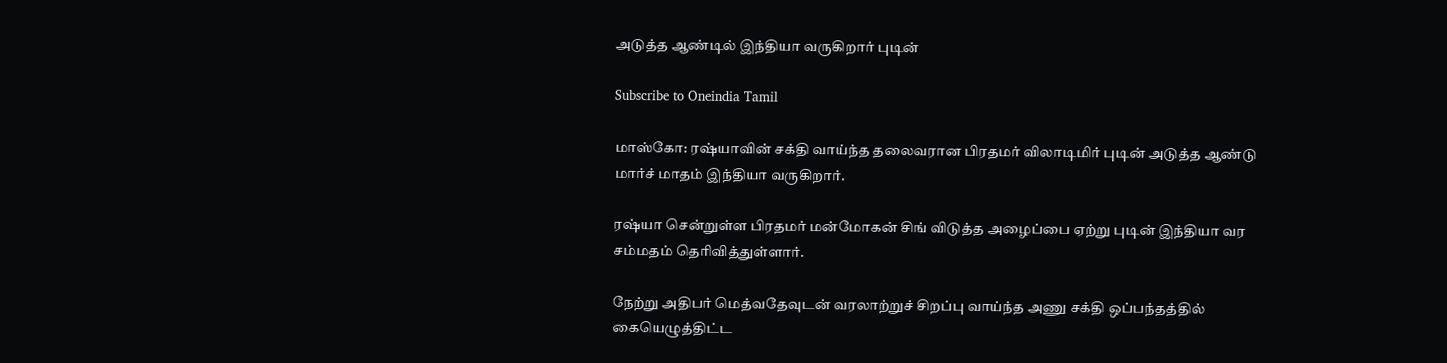அடுத்த ஆண்டில் இந்தியா வருகிறார் புடின்

Subscribe to Oneindia Tamil

மாஸ்கோ: ரஷ்யாவின் சக்தி வாய்ந்த தலைவரான பிரதமர் விலாடிமிர் புடின் அடுத்த ஆண்டு மார்ச் மாதம் இந்தியா வருகிறார்.

ரஷ்யா சென்றுள்ள பிரதமர் மன்மோகன் சிங் விடுத்த அழைப்பை ஏற்று புடின் இந்தியா வர சம்மதம் தெரிவித்துள்ளார்.

நேற்று அதிபர் மெத்வதேவுடன் வரலாற்றுச் சிறப்பு வாய்ந்த அணு சக்தி ஒப்பந்தத்தில் கையெழுத்திட்ட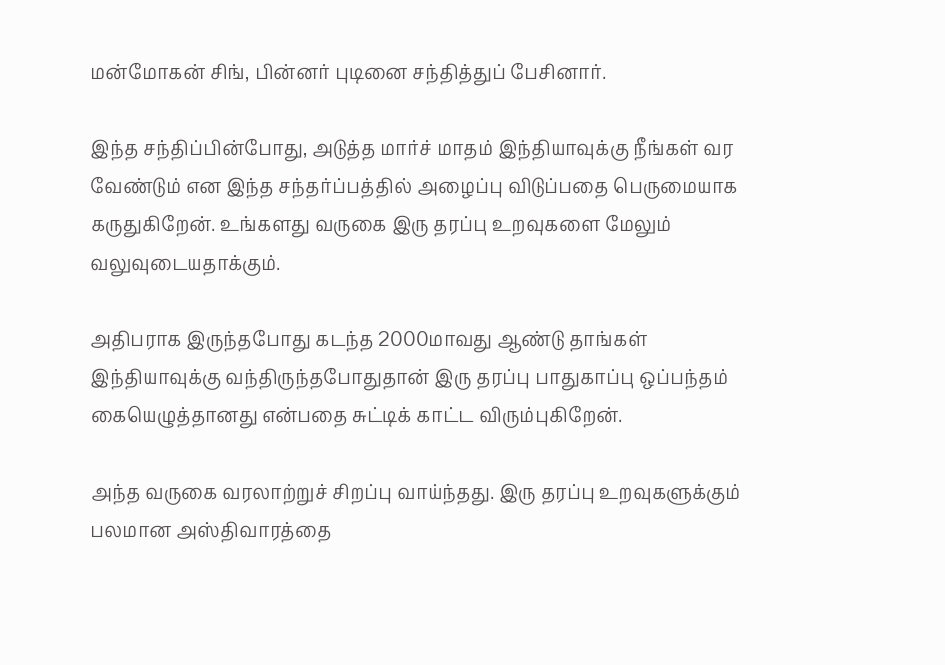மன்மோகன் சிங், பின்னர் புடினை சந்தித்துப் பேசினார்.

இந்த சந்திப்பின்போது, அடுத்த மார்ச் மாதம் இந்தியாவுக்கு நீங்கள் வர வேண்டும் என இந்த சந்தர்ப்பத்தில் அழைப்பு விடுப்பதை பெருமையாக கருதுகிறேன். உங்களது வருகை இரு தரப்பு உறவுகளை மேலும் வலுவுடையதாக்கும்.

அதிபராக இருந்தபோது கடந்த 2000மாவது ஆண்டு தாங்கள் இந்தியாவுக்கு வந்திருந்தபோதுதான் இரு தரப்பு பாதுகாப்பு ஒப்பந்தம் கையெழுத்தானது என்பதை சுட்டிக் காட்ட விரும்புகிறேன்.

அந்த வருகை வரலாற்றுச் சிறப்பு வாய்ந்தது. இரு தரப்பு உறவுகளுக்கும் பலமான அஸ்திவாரத்தை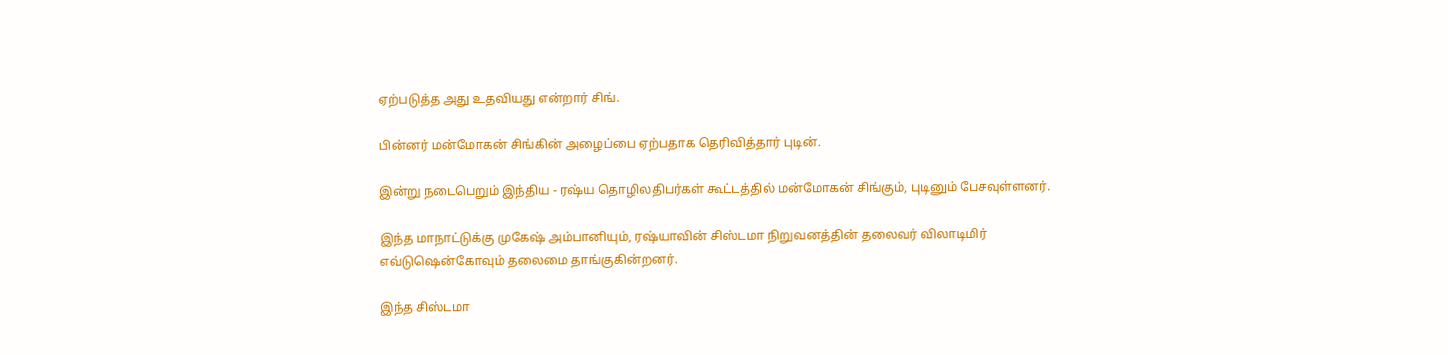ஏற்படுத்த அது உதவியது என்றார் சிங்.

பின்னர் மன்மோகன் சிங்கின் அழைப்பை ஏற்பதாக தெரிவித்தார் புடின்.

இன்று நடைபெறும் இந்திய - ரஷ்ய தொழிலதிபர்கள் கூட்டத்தில் மன்மோகன் சிங்கும், புடினும் பேசவுள்ளனர்.

இந்த மாநாட்டுக்கு முகேஷ் அம்பானியும், ரஷ்யாவின் சிஸ்டமா நிறுவனத்தின் தலைவர் விலாடிமிர் எவ்டுஷென்கோவும் தலைமை தாங்குகின்றனர்.

இந்த சிஸ்டமா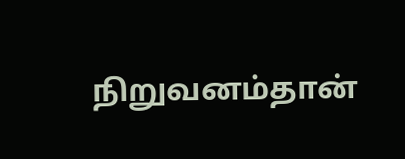நிறுவனம்தான்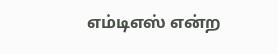எம்டிஎஸ் என்ற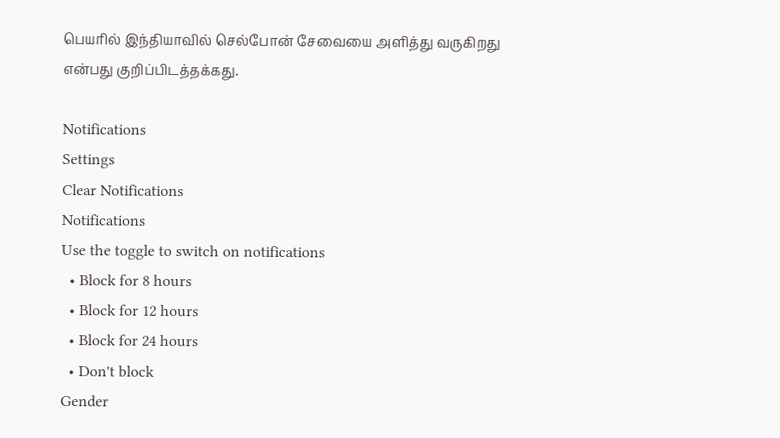பெயரில் இந்தியாவில் செல்போன் சேவையை அளித்து வருகிறது என்பது குறிப்பிடத்தக்கது.

Notifications
Settings
Clear Notifications
Notifications
Use the toggle to switch on notifications
  • Block for 8 hours
  • Block for 12 hours
  • Block for 24 hours
  • Don't block
Gender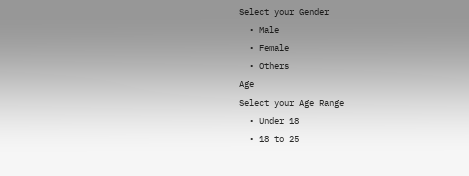Select your Gender
  • Male
  • Female
  • Others
Age
Select your Age Range
  • Under 18
  • 18 to 25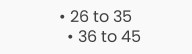• 26 to 35
  • 36 to 45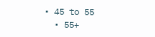• 45 to 55
  • 55+